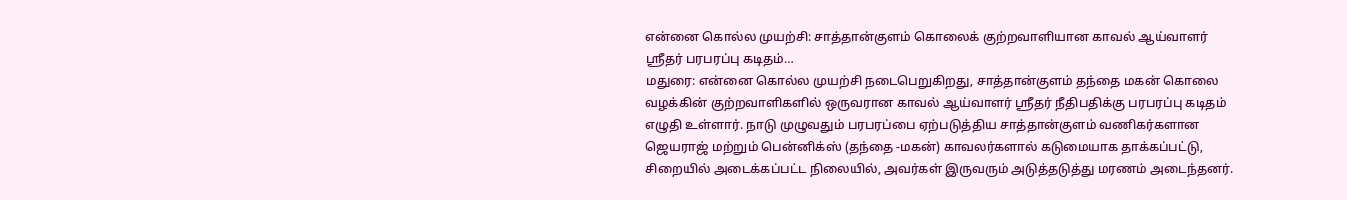என்னை கொல்ல முயற்சி: சாத்தான்குளம் கொலைக் குற்றவாளியான காவல் ஆய்வாளர் ஸ்ரீதர் பரபரப்பு கடிதம்…
மதுரை: என்னை கொல்ல முயற்சி நடைபெறுகிறது, சாத்தான்குளம் தந்தை மகன் கொலை வழக்கின் குற்றவாளிகளில் ஒருவரான காவல் ஆய்வாளர் ஸ்ரீதர் நீதிபதிக்கு பரபரப்பு கடிதம் எழுதி உள்ளார். நாடு முழுவதும் பரபரப்பை ஏற்படுத்திய சாத்தான்குளம் வணிகர்களான ஜெயராஜ் மற்றும் பென்னிக்ஸ் (தந்தை -மகன்) காவலர்களால் கடுமையாக தாக்கப்பட்டு, சிறையில் அடைக்கப்பட்ட நிலையில், அவர்கள் இருவரும் அடுத்தடுத்து மரணம் அடைந்தனர்.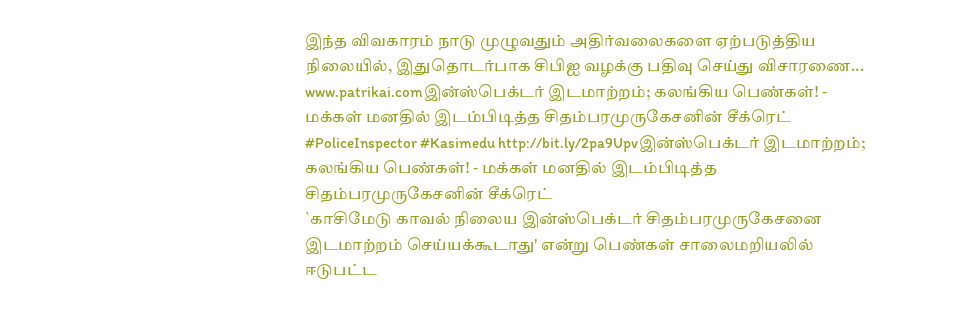இந்த விவகாரம் நாடு முழுவதும் அதிர்வலைகளை ஏற்படுத்திய நிலையில், இதுதொடர்பாக சிபிஐ வழக்கு பதிவு செய்து விசாரணை...
www.patrikai.comஇன்ஸ்பெக்டர் இடமாற்றம்; கலங்கிய பெண்கள்! - மக்கள் மனதில் இடம்பிடித்த சிதம்பரமுருகேசனின் சீக்ரெட்
#PoliceInspector #Kasimedu http://bit.ly/2pa9Upvஇன்ஸ்பெக்டர் இடமாற்றம்; கலங்கிய பெண்கள்! - மக்கள் மனதில் இடம்பிடித்த சிதம்பரமுருகேசனின் சீக்ரெட்
`காசிமேடு காவல் நிலைய இன்ஸ்பெக்டர் சிதம்பரமுருகேசனை இடமாற்றம் செய்யக்கூடாது' என்று பெண்கள் சாலைமறியலில் ஈடுபட்ட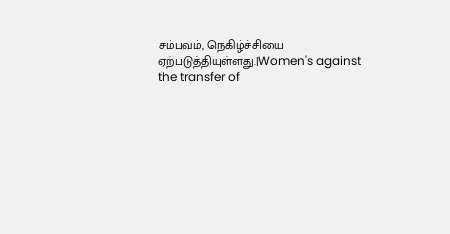சம்பவம், நெகிழ்ச்சியை ஏற்படுத்தியுள்ளது.|Women's against the transfer of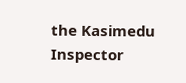the Kasimedu Inspector